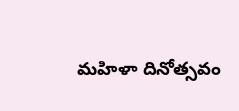మహిళా దినోత్సవం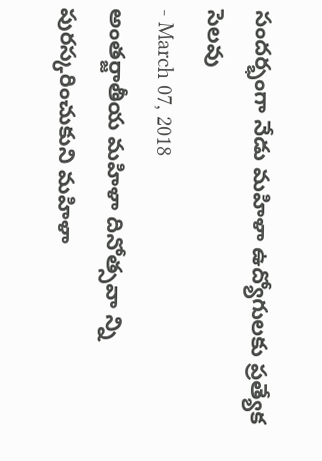సందర్భంగా నేడు మహిళా ఉద్యోగులకు ప్రత్యేక సెలవు
- March 07, 2018
అంతర్జాతీయ మహిళా దినోత్సవా న్ని పురస్కరించుకుని మహిళా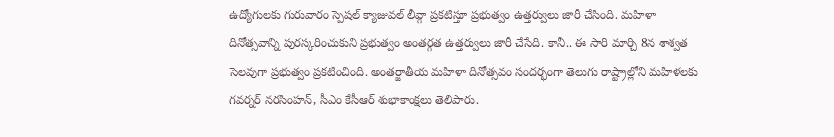ఉద్యోగులకు గురువారం స్పెషల్ క్యాజువల్ లీవ్గా ప్రకటిస్తూ ప్రభుత్వం ఉత్తర్వులు జారీ చేసింది. మహిళా దినోత్సవాన్ని పురస్కరించుకుని ప్రభుత్వం అంతర్గత ఉత్తర్వులు జారీ చేసేది. కానీ.. ఈ సారి మార్చి 8న శాశ్వత సెలవుగా ప్రభుత్వం ప్రకటించింది. అంతర్జాతీయ మహిళా దినోత్సవం సందర్భంగా తెలుగు రాష్ట్రాల్లోని మహిళలకు గవర్నర్ నరసింహన్, సీఎం కేసీఆర్ శుభాకాంక్షలు తెలిపారు.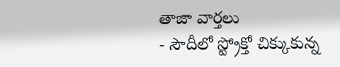తాజా వార్తలు
- సౌదీలో స్ట్రోక్తో చిక్కుకున్న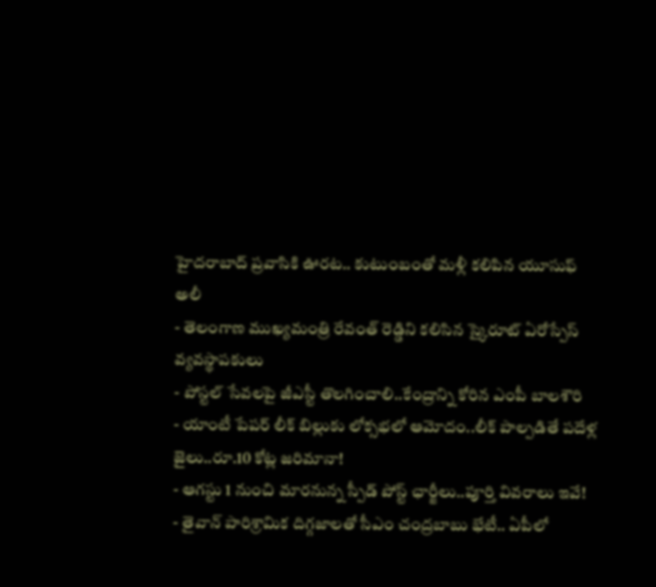హైదరాబాద్ ప్రవాసికి ఊరట.. కుటుంబంతో మళ్లీ కలిపిన యూసుఫ్ అలీ
- తెలంగాణ ముఖ్యమంత్రి రేవంత్ రెడ్డిని కలిసిన స్కైరూట్ ఏరోస్పేస్ వ్యవస్థాపకులు
- పోస్టల్ సేవలపై జీఎస్టీ తొలగించాలి..కేంద్రాన్ని కోరిన ఎంపీ బాలశౌరి
- యాంటీ పేపర్ లీక్ బిల్లుకు లోక్సభలో ఆమోదం..లీక్ పాల్పడితే పదేళ్ల జైలు..రూ.10 కోట్ల జరిమానా!
- ఆగస్టు 1 నుంచి మారనున్న స్పీడ్ పోస్ట్ ఛార్జీలు..పూర్తి వివరాలు ఇవే!
- తైవాన్ పారిశ్రామిక దిగ్గజాలతో సీఎం చంద్రబాబు భేటీ.. ఏపీలో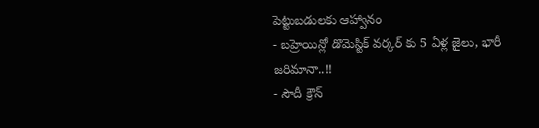పెట్టుబడులకు ఆహ్వానం
- బహ్రెయిన్లో డొమెస్టిక్ వర్కర్ కు 5 ఏళ్ల జైలు, భారీ జరిమానా..!!
- సౌదీ క్రౌన్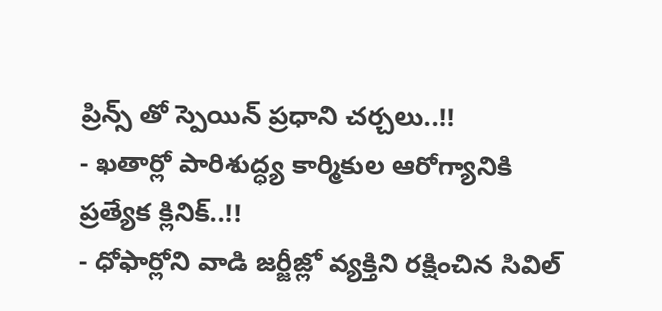ప్రిన్స్ తో స్పెయిన్ ప్రధాని చర్చలు..!!
- ఖతార్లో పారిశుద్ధ్య కార్మికుల ఆరోగ్యానికి ప్రత్యేక క్లినిక్..!!
- ధోఫార్లోని వాడి జర్జీజ్లో వ్యక్తిని రక్షించిన సివిల్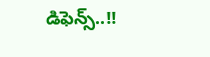డిఫెన్స్..!!